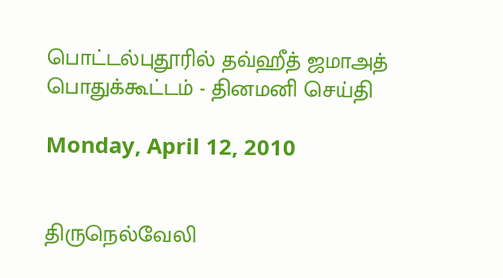பொட்டல்புதூரில் தவ்ஹீத் ஜமாஅத் பொதுக்கூட்டம் - தினமனி செய்தி

Monday, April 12, 2010


திருநெல்வேலி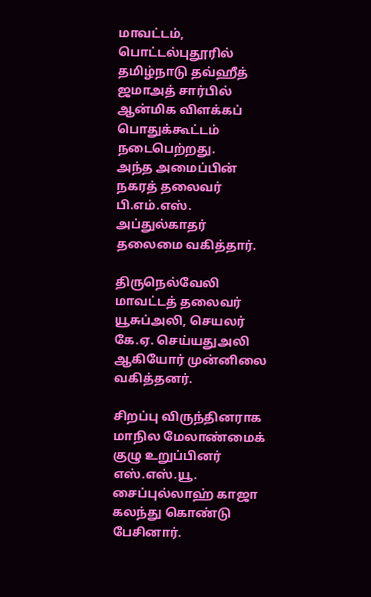மாவட்டம், பொட்டல்புதூரில் தமிழ்நாடு தவ்ஹீத் ஜமாஅத் சார்பில் ஆன்மிக விளக்கப் பொதுக்கூட்டம் நடைபெற்றது.
அந்த அமைப்பின் நகரத் தலைவர் பி.எம்.எஸ். அப்துல்காதர் தலைமை வகித்தார்.

திருநெல்வேலி மாவட்டத் தலைவர் யூசுப்அலி, செயலர் கே.ஏ. செய்யதுஅலி ஆகியோர் முன்னிலை வகித்தனர்.

சிறப்பு விருந்தினராக மாநில மேலாண்மைக் குழு உறுப்பினர் எஸ்.எஸ்.யூ. சைப்புல்லாஹ் காஜா கலந்து கொண்டு பேசினார்.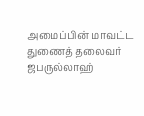அமைப்பின் மாவட்ட துணைத் தலைவர் ஜபருல்லாஹ்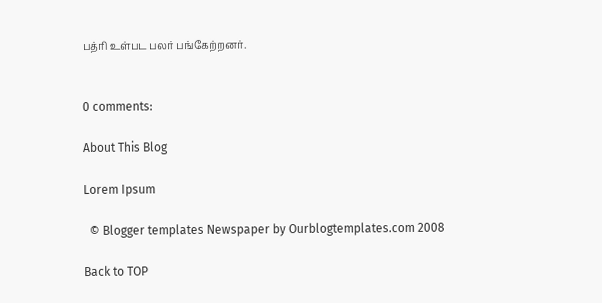பத்ரி உள்பட பலர் பங்கேற்றனர்.


0 comments:

About This Blog

Lorem Ipsum

  © Blogger templates Newspaper by Ourblogtemplates.com 2008

Back to TOP